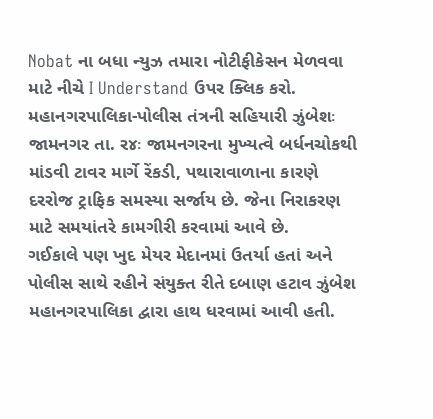Nobat ના બધા ન્યુઝ તમારા નોટીફીકેસન મેળવવા માટે નીચે I Understand ઉપર ક્લિક કરો.
મહાનગરપાલિકા-પોલીસ તંત્રની સહિયારી ઝુંબેશઃ
જામનગર તા. ર૪ઃ જામનગરના મુખ્યત્વે બર્ધનચોકથી માંડવી ટાવર માર્ગે રેંકડી, પથારાવાળાના કારણે દરરોજ ટ્રાફિક સમસ્યા સર્જાય છે. જેના નિરાકરણ માટે સમયાંતરે કામગીરી કરવામાં આવે છે.
ગઈકાલે પણ ખુદ મેયર મેદાનમાં ઉતર્યા હતાં અને પોલીસ સાથે રહીને સંયુક્ત રીતે દબાણ હટાવ ઝુંબેશ મહાનગરપાલિકા દ્વારા હાથ ધરવામાં આવી હતી.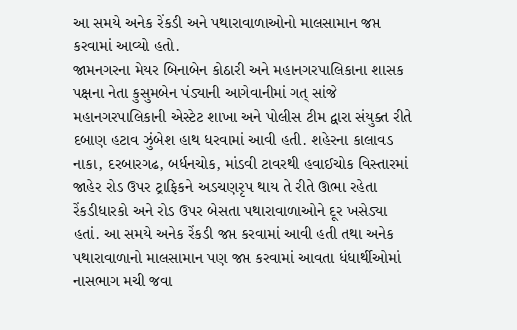આ સમયે અનેક રેંકડી અને પથારાવાળાઓનો માલસામાન જપ્ત કરવામાં આવ્યો હતો.
જામનગરના મેયર બિનાબેન કોઠારી અને મહાનગરપાલિકાના શાસક પક્ષના નેતા કુસુમબેન પંડ્યાની આગેવાનીમાં ગત્ સાંજે મહાનગરપાલિકાની એસ્ટેટ શાખા અને પોલીસ ટીમ દ્વારા સંયુક્ત રીતે દબાણ હટાવ ઝુંબેશ હાથ ધરવામાં આવી હતી. શહેરના કાલાવડ નાકા, દરબારગઢ, બર્ધનચોક, માંડવી ટાવરથી હવાઈચોક વિસ્તારમાં જાહેર રોડ ઉપર ટ્રાફિકને અડચણરૃપ થાય તે રીતે ઊભા રહેતા રેંકડીધારકો અને રોડ ઉપર બેસતા પથારાવાળાઓને દૂર ખસેડ્યા હતાં. આ સમયે અનેક રેંકડી જપ્ત કરવામાં આવી હતી તથા અનેક પથારાવાળાનો માલસામાન પણ જપ્ત કરવામાં આવતા ધંધાર્થીઓમાં નાસભાગ મચી જવા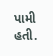પામી હતી.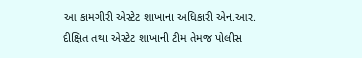આ કામગીરી એસ્ટેટ શાખાના અધિકારી એન.આર. દીક્ષિત તથા એસ્ટેટ શાખાની ટીમ તેમજ પોલીસ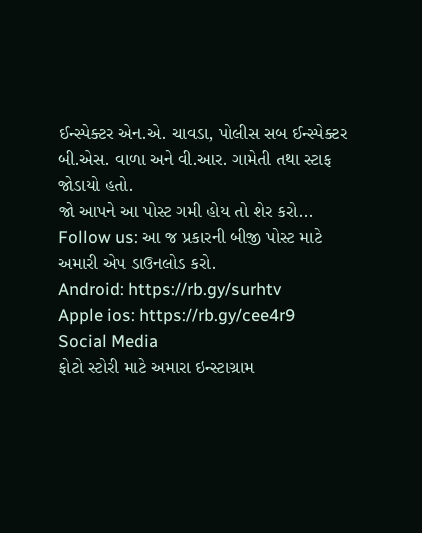ઈન્સ્પેક્ટર એન.એ. ચાવડા, પોલીસ સબ ઈન્સ્પેક્ટર બી.એસ. વાળા અને વી.આર. ગામેતી તથા સ્ટાફ જોડાયો હતો.
જો આપને આ પોસ્ટ ગમી હોય તો શેર કરો...
Follow us: આ જ પ્રકારની બીજી પોસ્ટ માટે અમારી એપ ડાઉનલોડ કરો.
Android: https://rb.gy/surhtv
Apple ios: https://rb.gy/cee4r9
Social Media
ફોટો સ્ટોરી માટે અમારા ઇન્સ્ટાગ્રામ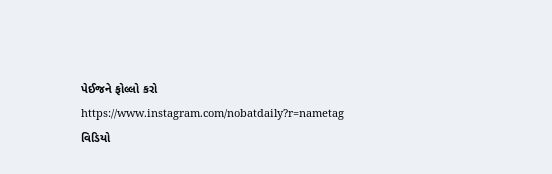પેઈજને ફોલ્લો કરો
https://www.instagram.com/nobatdaily?r=nametag
વિડિયો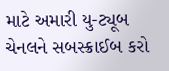માટે અમારી યુ-ટ્યૂબ ચેનલને સબસ્ક્રાઈબ કરો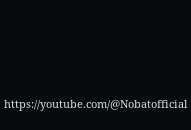https://youtube.com/@Nobatofficial